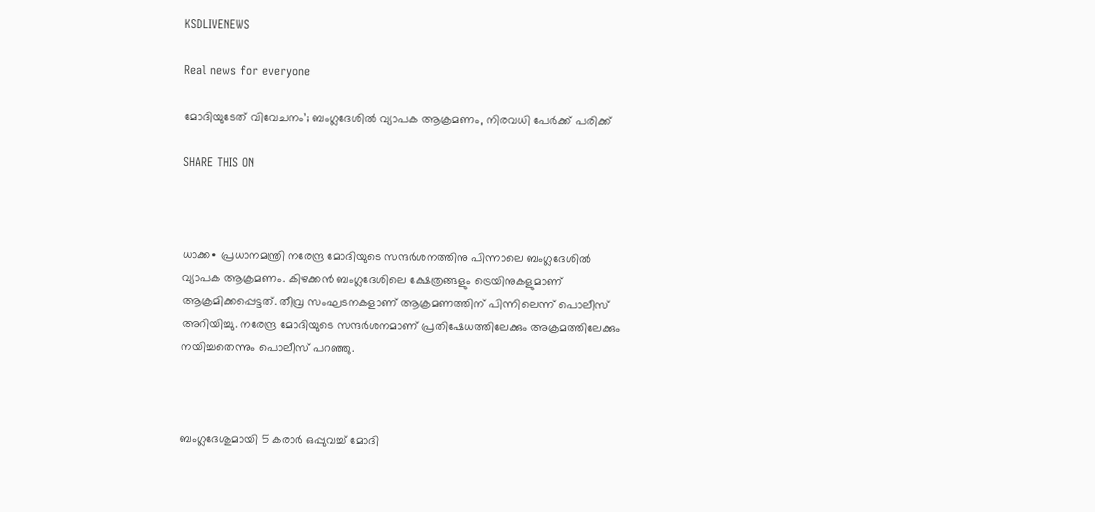KSDLIVENEWS

Real news for everyone

മോദിയുടേത് വിവേചനം’; ബംഗ്ലദേശിൽ വ്യാപക ആക്രമണം, നിരവധി പേർക്ക് പരിക്ക്

SHARE THIS ON



ധാക്ക∙ പ്രധാനമന്ത്രി നരേന്ദ്ര മോദിയുടെ സന്ദർശനത്തിനു പിന്നാലെ ബംഗ്ലദേശിൽ വ്യാപക ആക്രമണം. കിഴക്കൻ ബംഗ്ലദേശിലെ ക്ഷേത്രങ്ങളും ട്രെയിനുകളുമാണ് ആക്രമിക്കപ്പെട്ടത്. തീവ്ര സംഘടനകളാണ് ആക്രമണത്തിന് പിന്നിലെന്ന് പൊലീസ് അറിയിച്ചു. നരേന്ദ്ര മോദിയുടെ സന്ദർശനമാണ് പ്രതിഷേധത്തിലേക്കും അക്രമത്തിലേക്കും നയിച്ചതെന്നും പൊലീസ് പറഞ്ഞു.



ബംഗ്ലദേശുമായി 5 കരാർ ഒപ്പുവച്ച് മോദി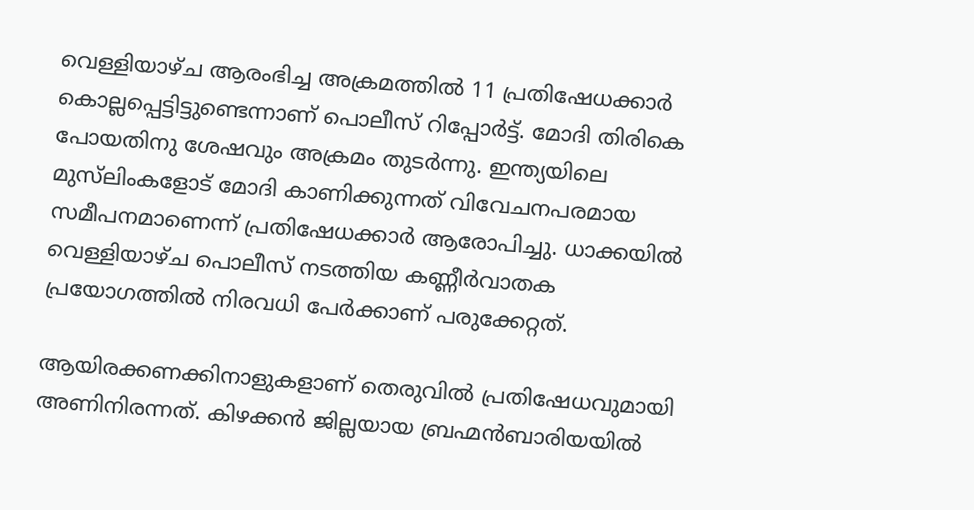വെള്ളിയാഴ്ച ആരംഭിച്ച അക്രമത്തിൽ 11 പ്രതിഷേധക്കാർ കൊല്ലപ്പെട്ടിട്ടുണ്ടെന്നാണ് പൊലീസ് റിപ്പോർട്ട്. മോദി തിരികെ പോയതിനു ശേഷവും അക്രമം തുടർന്നു. ഇന്ത്യയിലെ മുസ്‌ലിംകളോട് മോദി കാണിക്കുന്നത് വിവേചനപരമായ സമീപനമാണെന്ന് പ്രതിഷേധക്കാർ ആരോപിച്ചു. ധാക്കയിൽ വെള്ളിയാഴ്ച പൊലീസ് നടത്തിയ കണ്ണീർവാതക പ്രയോഗത്തിൽ നിരവധി പേർക്കാണ് പരുക്കേറ്റത്.

ആയിരക്കണക്കിനാളുകളാണ് തെരുവിൽ പ്രതിഷേധവുമായി അണിനിരന്നത്. കിഴക്കൻ ജില്ലയായ ബ്രഹ്മൻബാരിയയിൽ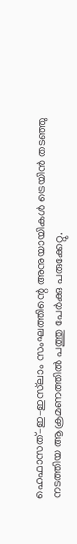ഹെഫാസത്–ഇ–ഇസ്‌ലാം സംഘത്തിന്റെ അനുയായികൾ ട്രെയിൻ തടഞ്ഞു നടത്തിയ ആക്രമണത്തിൽ പത്തു പേർക്കു പരുക്കേറ്റു.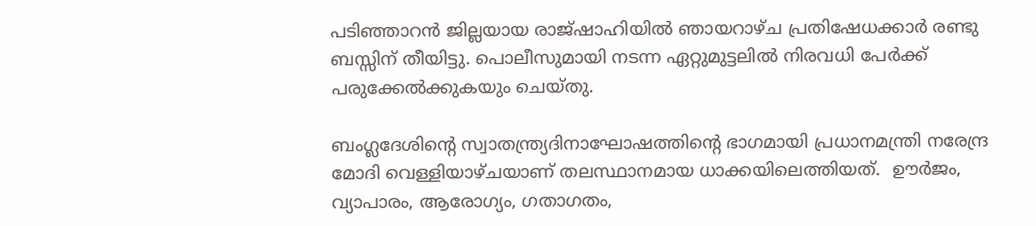പടിഞ്ഞാറൻ ജില്ലയായ രാജ്ഷാഹിയിൽ ഞായറാഴ്ച പ്രതിഷേധക്കാർ രണ്ടു ബസ്സിന് തീയിട്ടു. പൊലീസുമായി നടന്ന ഏറ്റുമുട്ടലിൽ നിരവധി പേർക്ക് പരുക്കേൽക്കുകയും ചെയ്തു.

ബംഗ്ലദേശിന്റെ സ്വാതന്ത്ര്യദിനാഘോഷത്തിന്റെ ഭാഗമായി പ്രധാനമന്ത്രി നരേന്ദ്ര മോദി വെള്ളിയാഴ്ചയാണ് തലസ്ഥാനമായ ധാക്കയിലെത്തിയത്.  ഊർജം, വ്യാപാരം, ആരോഗ്യം, ഗതാഗതം,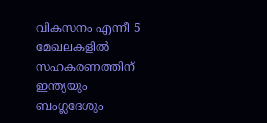വികസനം എന്നീ 5 മേഖലകളിൽ സഹകരണത്തിന് ഇന്ത്യയും ബംഗ്ലദേശും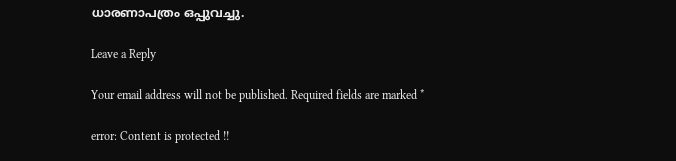ധാരണാപത്രം ഒപ്പുവച്ചു.

Leave a Reply

Your email address will not be published. Required fields are marked *

error: Content is protected !!